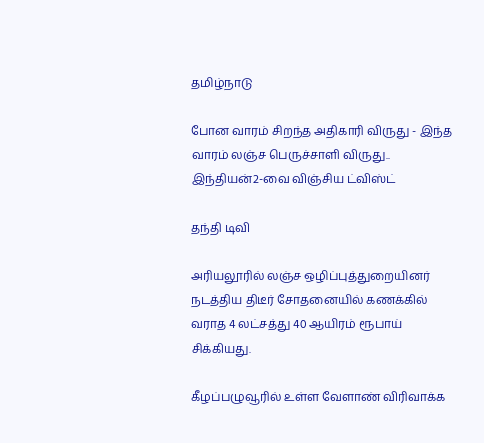தமிழ்நாடு

போன வாரம் சிறந்த அதிகாரி விருது - இந்த வாரம் லஞ்ச பெருச்சாளி விருது.. இந்தியன்2-வை விஞ்சிய ட்விஸ்ட்

தந்தி டிவி

அரியலூரில் லஞ்ச ஒழிப்புத்துறையினர் நடத்திய திடீர் சோதனையில் கணக்கில் வராத 4 லட்சத்து 40 ஆயிரம் ரூபாய் சிக்கியது.

கீழப்பழுவூரில் உள்ள வேளாண் விரிவாக்க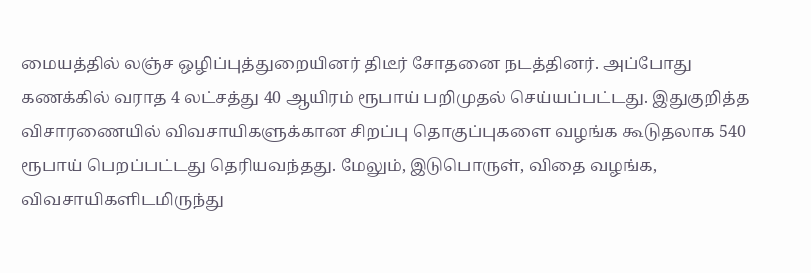மையத்தில் லஞ்ச ஒழிப்புத்துறையினர் திடீர் சோதனை நடத்தினர். அப்போது கணக்கில் வராத 4 லட்சத்து 40 ஆயிரம் ரூபாய் பறிமுதல் செய்யப்பட்டது. இதுகுறித்த விசாரணையில் விவசாயிகளுக்கான சிறப்பு தொகுப்புகளை வழங்க கூடுதலாக 540 ரூபாய் பெறப்பட்டது தெரியவந்தது. மேலும், இடுபொருள், விதை வழங்க, விவசாயிகளிடமிருந்து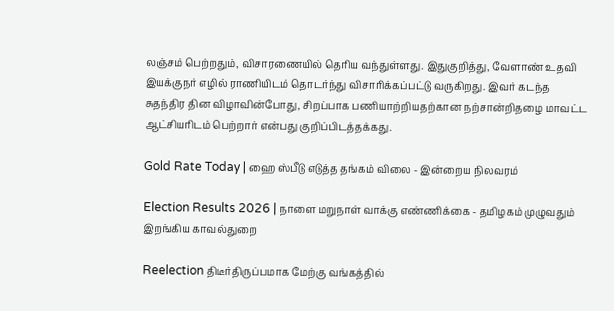லஞ்சம் பெற்றதும், விசாரணையில் தெரிய வந்துள்ளது. இதுகுறித்து, வேளாண் உதவி இயக்குநர் எழில் ராணியிடம் தொடர்ந்து விசாரிக்கப்பட்டு வருகிறது. இவர் கடந்த சுதந்திர தின விழாவின்போது, சிறப்பாக பணியாற்றியதற்கான நற்சான்றிதழை மாவட்ட ஆட்சியரிடம் பெற்றார் என்பது குறிப்பிடத்தக்கது.

Gold Rate Today | ஹை ஸ்பீடு எடுத்த தங்கம் விலை - இன்றைய நிலவரம்

Election Results 2026 | நாளை மறுநாள் வாக்கு எண்ணிக்கை - தமிழகம் முழுவதும் இறங்கிய காவல்துறை

Reelection திடீர்திருப்பமாக மேற்கு வங்கத்தில்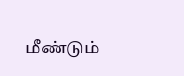மீண்டும்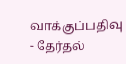வாக்குப்பதிவு - தேர்தல்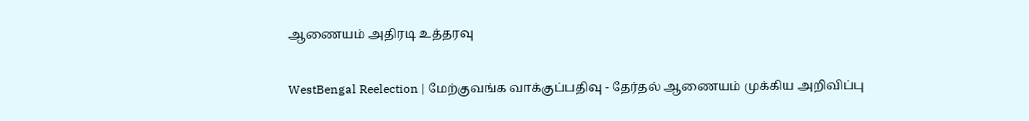ஆணையம் அதிரடி உத்தரவு

WestBengal Reelection | மேற்குவங்க வாக்குப்பதிவு - தேர்தல் ஆணையம் முக்கிய அறிவிப்பு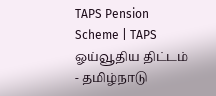TAPS Pension Scheme | TAPS ஓய்வூதிய திட்டம் - தமிழ்நாடு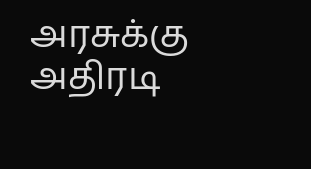அரசுக்கு அதிரடி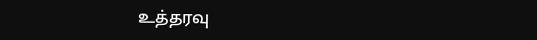உத்தரவு